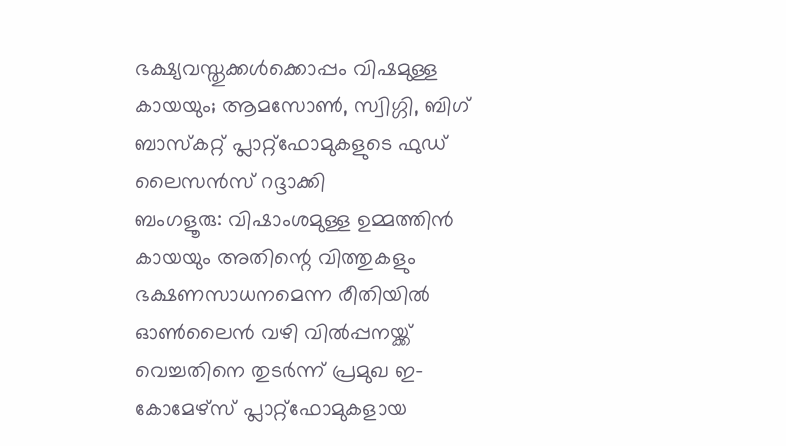ഭക്ഷ്യവസ്തുക്കൾക്കൊപ്പം വിഷമുള്ള കായയും; ആമസോൺ, സ്വിഗ്ഗി, ബിഗ് ബാസ്കറ്റ് പ്ലാറ്റ്ഫോമുകളുടെ ഫുഡ് ലൈസൻസ് റദ്ദാക്കി
ബംഗളൂരു: വിഷാംശമുള്ള ഉമ്മത്തിൻ കായയും അതിന്റെ വിത്തുകളും ഭക്ഷണസാധനമെന്ന രീതിയിൽ ഓൺലൈൻ വഴി വിൽപ്പനയ്ക്ക് വെച്ചതിനെ തുടർന്ന് പ്രമുഖ ഇ-കോമേഴ്സ് പ്ലാറ്റ്ഫോമുകളായ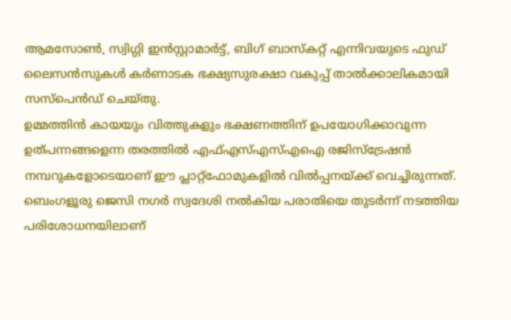ആമസോൺ, സ്വിഗ്ഗി ഇൻസ്റ്റാമാർട്ട്, ബിഗ് ബാസ്കറ്റ് എന്നിവയുടെ ഫുഡ് ലൈസൻസുകൾ കർണാടക ഭക്ഷ്യസുരക്ഷാ വകുപ്പ് താൽക്കാലികമായി സസ്പെൻഡ് ചെയ്തു.
ഉമ്മത്തിൻ കായയും വിത്തുകളും ഭക്ഷണത്തിന് ഉപയോഗിക്കാവുന്ന ഉത്പന്നങ്ങളെന്ന തരത്തിൽ എഫ്എസ്എസ്എഐ രജിസ്ട്രേഷൻ നമ്പറുകളോടെയാണ് ഈ പ്ലാറ്റ്ഫോമുകളിൽ വിൽപ്പനയ്ക്ക് വെച്ചിരുന്നത്. ബെംഗളൂരു ജെസി നഗർ സ്വദേശി നൽകിയ പരാതിയെ തുടർന്ന് നടത്തിയ പരിശോധനയിലാണ്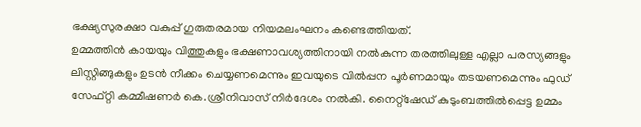ഭക്ഷ്യസുരക്ഷാ വകുപ്പ് ഗുരുതരമായ നിയമലംഘനം കണ്ടെത്തിയത്.
ഉമ്മത്തിൻ കായയും വിത്തുകളും ഭക്ഷണാവശ്യത്തിനായി നൽകുന്ന തരത്തിലുള്ള എല്ലാ പരസ്യങ്ങളും ലിസ്റ്റിങ്ങുകളും ഉടൻ നീക്കം ചെയ്യണമെന്നും ഇവയുടെ വിൽപ്പന പൂർണമായും തടയണമെന്നും ഫുഡ് സേഫ്റ്റി കമ്മീഷണർ കെ.ശ്രീനിവാസ് നിർദേശം നൽകി. നൈറ്റ്ഷേഡ് കുടുംബത്തിൽപ്പെട്ട ഉമ്മം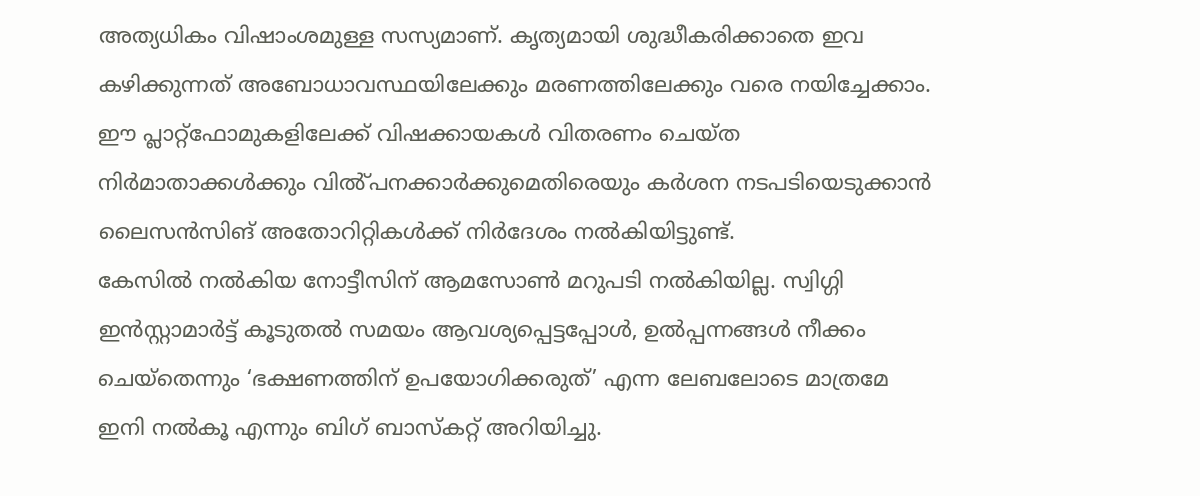അത്യധികം വിഷാംശമുള്ള സസ്യമാണ്. കൃത്യമായി ശുദ്ധീകരിക്കാതെ ഇവ കഴിക്കുന്നത് അബോധാവസ്ഥയിലേക്കും മരണത്തിലേക്കും വരെ നയിച്ചേക്കാം.
ഈ പ്ലാറ്റ്ഫോമുകളിലേക്ക് വിഷക്കായകൾ വിതരണം ചെയ്ത നിർമാതാക്കൾക്കും വിൽ്പനക്കാർക്കുമെതിരെയും കർശന നടപടിയെടുക്കാൻ ലൈസൻസിങ് അതോറിറ്റികൾക്ക് നിർദേശം നൽകിയിട്ടുണ്ട്.
കേസിൽ നൽകിയ നോട്ടീസിന് ആമസോൺ മറുപടി നൽകിയില്ല. സ്വിഗ്ഗി ഇൻസ്റ്റാമാർട്ട് കൂടുതൽ സമയം ആവശ്യപ്പെട്ടപ്പോൾ, ഉൽപ്പന്നങ്ങൾ നീക്കം ചെയ്തെന്നും ‘ഭക്ഷണത്തിന് ഉപയോഗിക്കരുത്’ എന്ന ലേബലോടെ മാത്രമേ ഇനി നൽകൂ എന്നും ബിഗ് ബാസ്കറ്റ് അറിയിച്ചു.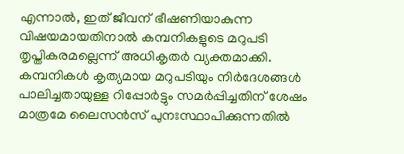എന്നാൽ, ഇത് ജീവന് ഭീഷണിയാകുന്ന വിഷയമായതിനാൽ കമ്പനികളുടെ മറുപടി തൃപ്തികരമല്ലെന്ന് അധികൃതർ വ്യക്തമാക്കി. കമ്പനികൾ കൃത്യമായ മറുപടിയും നിർദേശങ്ങൾ പാലിച്ചതായുള്ള റിപ്പോർട്ടും സമർപ്പിച്ചതിന് ശേഷം മാത്രമേ ലൈസൻസ് പുനഃസ്ഥാപിക്കുന്നതിൽ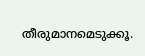തീരുമാനമെടുക്കൂ.